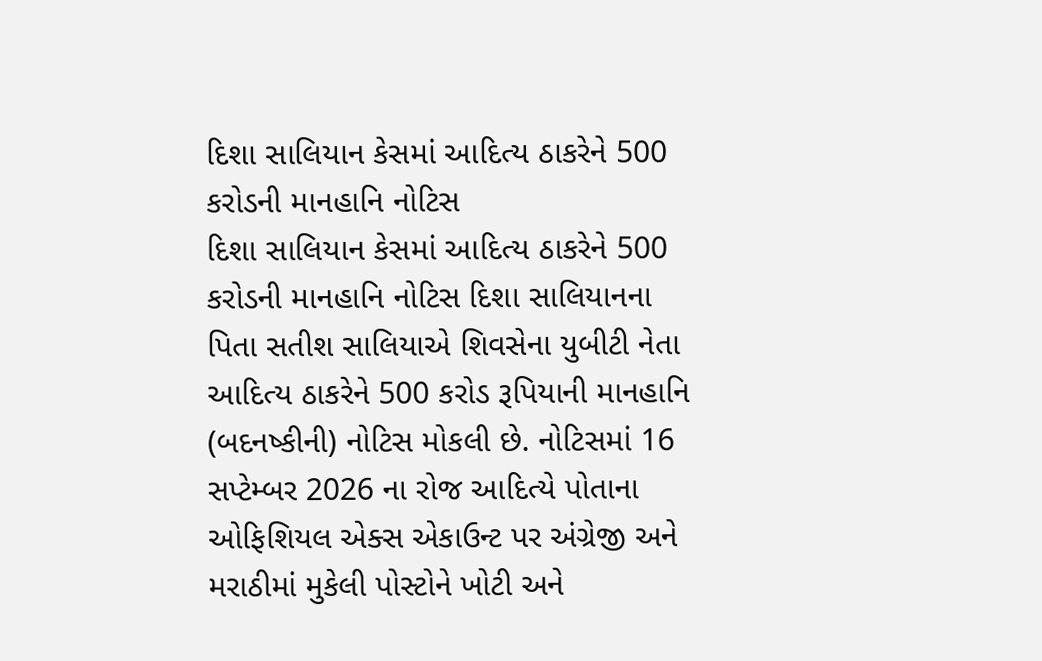દિશા સાલિયાન કેસમાં આદિત્ય ઠાકરેને 500 કરોડની માનહાનિ નોટિસ
દિશા સાલિયાન કેસમાં આદિત્ય ઠાકરેને 500 કરોડની માનહાનિ નોટિસ દિશા સાલિયાનના પિતા સતીશ સાલિયાએ શિવસેના યુબીટી નેતા આદિત્ય ઠાકરેને 500 કરોડ રૂપિયાની માનહાનિ (બદનષ્કીની) નોટિસ મોકલી છે. નોટિસમાં 16 સપ્ટેમ્બર 2026 ના રોજ આદિત્યે પોતાના ઓફિશિયલ એક્સ એકાઉન્ટ પર અંગ્રેજી અને મરાઠીમાં મુકેલી પોસ્ટોને ખોટી અને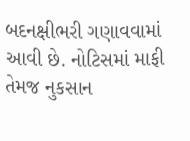બદનક્ષીભરી ગણાવવામાં આવી છે. નોટિસમાં માફી તેમજ નુકસાન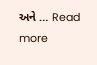અને … Read more